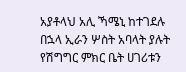አያቶላህ አሊ ኻሜኒ ከተገደሉ በኋላ ኢራን ሦስት አባላት ያሉት የሽግግር ምክር ቤት ሀገሪቱን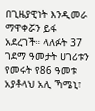በጊዜያዊነት እንዲመራ ማዋቀሯን ይፋ አደረገች። ላለፉት 37 ገደማ ዓመታት ሀገሪቱን የመሩት የ86 ዓመቱ አያቶላህ አሊ ኻሜኒ፣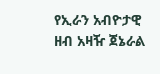የኢራን አብዮታዊ ዘብ አዛዥ ጀኔራል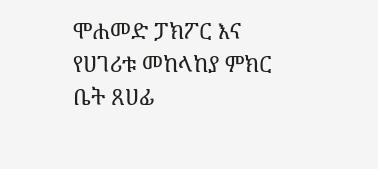ሞሐመድ ፓክፖር እና የሀገሪቱ መከላከያ ምክር ቤት ጸሀፊ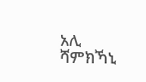አሊ ሻምክኻኒ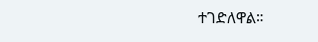ተገድለዋል።